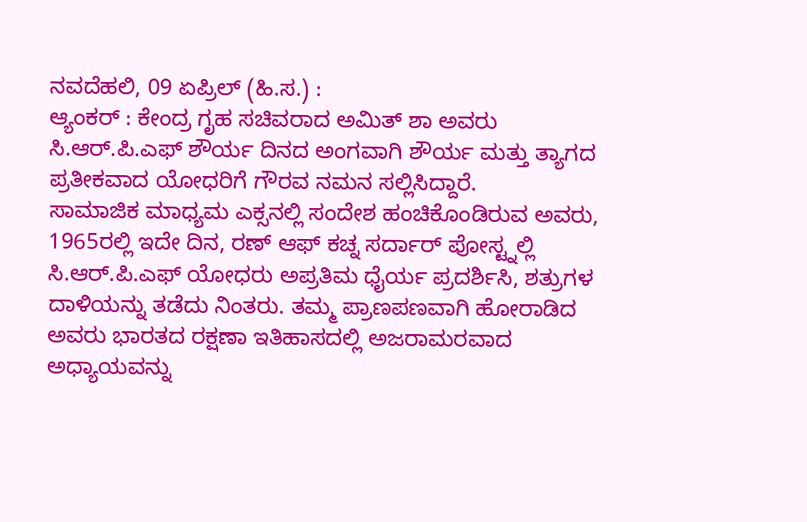ನವದೆಹಲಿ, 09 ಏಪ್ರಿಲ್ (ಹಿ.ಸ.) :
ಆ್ಯಂಕರ್ : ಕೇಂದ್ರ ಗೃಹ ಸಚಿವರಾದ ಅಮಿತ್ ಶಾ ಅವರು ಸಿ.ಆರ್.ಪಿ.ಎಫ್ ಶೌರ್ಯ ದಿನದ ಅಂಗವಾಗಿ ಶೌರ್ಯ ಮತ್ತು ತ್ಯಾಗದ ಪ್ರತೀಕವಾದ ಯೋಧರಿಗೆ ಗೌರವ ನಮನ ಸಲ್ಲಿಸಿದ್ದಾರೆ.
ಸಾಮಾಜಿಕ ಮಾಧ್ಯಮ ಎಕ್ಸನಲ್ಲಿ ಸಂದೇಶ ಹಂಚಿಕೊಂಡಿರುವ ಅವರು, 1965ರಲ್ಲಿ ಇದೇ ದಿನ, ರಣ್ ಆಫ್ ಕಚ್ನ ಸರ್ದಾರ್ ಪೋಸ್ಟ್ನಲ್ಲಿ ಸಿ.ಆರ್.ಪಿ.ಎಫ್ ಯೋಧರು ಅಪ್ರತಿಮ ಧೈರ್ಯ ಪ್ರದರ್ಶಿಸಿ, ಶತ್ರುಗಳ ದಾಳಿಯನ್ನು ತಡೆದು ನಿಂತರು. ತಮ್ಮ ಪ್ರಾಣಪಣವಾಗಿ ಹೋರಾಡಿದ ಅವರು ಭಾರತದ ರಕ್ಷಣಾ ಇತಿಹಾಸದಲ್ಲಿ ಅಜರಾಮರವಾದ ಅಧ್ಯಾಯವನ್ನು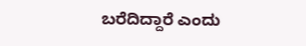ಬರೆದಿದ್ದಾರೆ ಎಂದು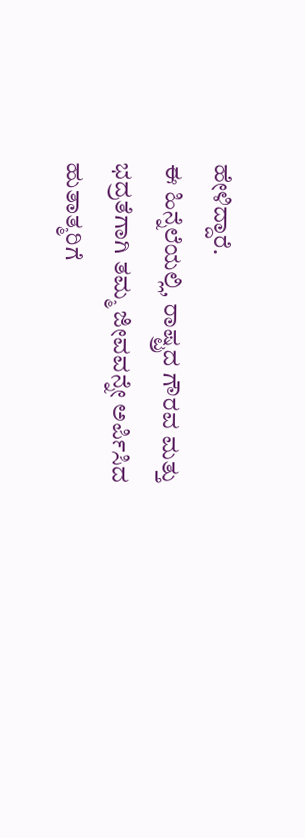ಹೇಳಿದ್ದಾರೆ.
ಈ ಹಿನ್ನೆಲೆಯಲ್ಲಿ, ರಾಷ್ಟ್ರದ ಗೌರವ ಮತ್ತು ಭದ್ರತೆಗಾಗಿ ತಮ್ಮ ಜೀವವನ್ನೇ ಅರ್ಪಿಸಿದ ಹುತಾತ್ಮರಿಗೆ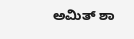ಅಮಿತ್ ಶಾ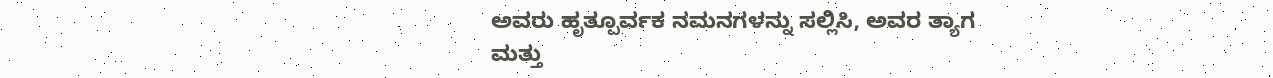ಅವರು ಹೃತ್ಪೂರ್ವಕ ನಮನಗಳನ್ನು ಸಲ್ಲಿಸಿ, ಅವರ ತ್ಯಾಗ ಮತ್ತು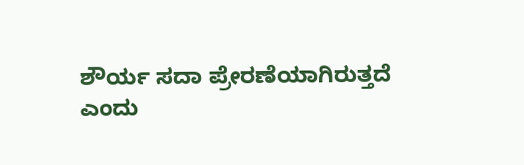ಶೌರ್ಯ ಸದಾ ಪ್ರೇರಣೆಯಾಗಿರುತ್ತದೆ ಎಂದು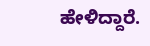ಹೇಳಿದ್ದಾರೆ.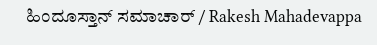ಹಿಂದೂಸ್ತಾನ್ ಸಮಾಚಾರ್ / Rakesh Mahadevappa